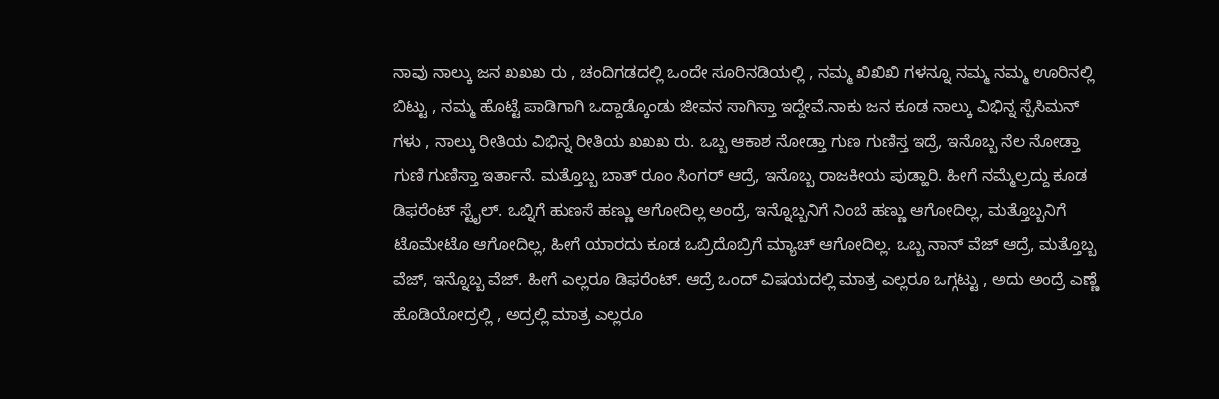ನಾವು ನಾಲ್ಕು ಜನ ಖಖಖ ರು , ಚಂದಿಗಡದಲ್ಲಿ ಒಂದೇ ಸೂರಿನಡಿಯಲ್ಲಿ , ನಮ್ಮ ಖಿಖಿಖಿ ಗಳನ್ನೂ ನಮ್ಮ ನಮ್ಮ ಊರಿನಲ್ಲಿ ಬಿಟ್ಟು , ನಮ್ಮ ಹೊಟ್ಟೆ ಪಾಡಿಗಾಗಿ ಒದ್ದಾಡ್ಕೊಂಡು ಜೀವನ ಸಾಗಿಸ್ತಾ ಇದ್ದೇವೆ.ನಾಕು ಜನ ಕೂಡ ನಾಲ್ಕು ವಿಭಿನ್ನ ಸ್ಪೆಸಿಮನ್ ಗಳು , ನಾಲ್ಕು ರೀತಿಯ ವಿಭಿನ್ನ ರೀತಿಯ ಖಖಖ ರು. ಒಬ್ಬ ಆಕಾಶ ನೋಡ್ತಾ ಗುಣ ಗುಣಿಸ್ತ ಇದ್ರೆ, ಇನೊಬ್ಬ ನೆಲ ನೋಡ್ತಾ ಗುಣಿ ಗುಣಿಸ್ತಾ ಇರ್ತಾನೆ. ಮತ್ತೊಬ್ಬ ಬಾತ್ ರೂಂ ಸಿಂಗರ್ ಆದ್ರೆ, ಇನೊಬ್ಬ ರಾಜಕೀಯ ಪುಡ್ಹಾರಿ. ಹೀಗೆ ನಮ್ಮೆಲ್ರದ್ದು ಕೂಡ ಡಿಫರೆಂಟ್ ಸ್ಟೈಲ್. ಒಬ್ನಿಗೆ ಹುಣಸೆ ಹಣ್ಣು ಆಗೋದಿಲ್ಲ ಅಂದ್ರೆ, ಇನ್ನೊಬ್ಬನಿಗೆ ನಿಂಬೆ ಹಣ್ಣು ಆಗೋದಿಲ್ಲ, ಮತ್ತೊಬ್ಬನಿಗೆ ಟೊಮೇಟೊ ಆಗೋದಿಲ್ಲ, ಹೀಗೆ ಯಾರದು ಕೂಡ ಒಬ್ರಿದೊಬ್ರಿಗೆ ಮ್ಯಾಚ್ ಆಗೋದಿಲ್ಲ. ಒಬ್ಬ ನಾನ್ ವೆಜ್ ಆದ್ರೆ, ಮತ್ತೊಬ್ಬ ವೆಜ್, ಇನ್ನೊಬ್ಬ ವೆಜ್. ಹೀಗೆ ಎಲ್ಲರೂ ಡಿಫರೆಂಟ್. ಆದ್ರೆ ಒಂದ್ ವಿಷಯದಲ್ಲಿ ಮಾತ್ರ ಎಲ್ಲರೂ ಒಗ್ಗಟ್ಟು , ಅದು ಅಂದ್ರೆ ಎಣ್ಣೆ ಹೊಡಿಯೋದ್ರಲ್ಲಿ , ಅದ್ರಲ್ಲಿ ಮಾತ್ರ ಎಲ್ಲರೂ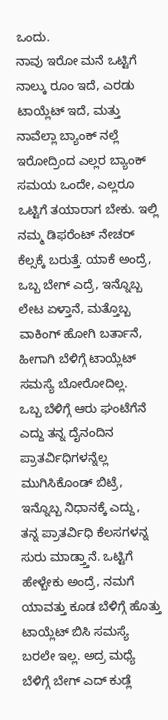ಒಂದು.
ನಾವು ಇರೋ ಮನೆ ಒಟ್ಟಿಗೆ ನಾಲ್ಕು ರೂಂ ಇದೆ, ಎರಡು ಟಾಯ್ಲೆಟ್ ಇದೆ, ಮತ್ತು ನಾವೆಲ್ಲಾ ಬ್ಯಾಂಕ್ ನಲ್ಲೆ ಇರೋದ್ರಿಂದ ಎಲ್ಲರ ಬ್ಯಾಂಕ್ ಸಮಯ ಒಂದೇ, ಎಲ್ಲರೂ ಒಟ್ಟಿಗೆ ತಯಾರಾಗ ಬೇಕು. ಇಲ್ಲಿ ನಮ್ಮ ಡಿಫರೆಂಟ್ ನೇಚರ್ ಕೆಲ್ಸಕ್ಕೆ ಬರುತ್ತೆ. ಯಾಕೆ ಅಂದ್ರೆ, ಒಬ್ಬ ಬೇಗ್ ಎದ್ರೆ, ಇನ್ನೊಬ್ಬ ಲೇಟ ಏಳ್ತಾನೆ, ಮತ್ತೊಬ್ಬ ವಾಕಿಂಗ್ ಹೋಗಿ ಬರ್ತಾನೆ, ಹೀಗಾಗಿ ಬೆಳಿಗ್ಗೆ ಟಾಯ್ಲೆಟ್ ಸಮಸ್ಯೆ ಬೋರೋದಿಲ್ಲ.
ಒಬ್ಬ ಬೆಳಿಗ್ಗೆ ಆರು ಘಂಟೆಗೆನೆ ಎದ್ದು ತನ್ನ ದೈನಂದಿನ ಪ್ರಾತರ್ವಿಧಿಗಳನ್ನೆಲ್ಲ ಮುಗಿಸಿಕೊಂಡ್ ಬಿಟ್ರೆ, ಇನ್ನೊಬ್ಬ ನಿಧಾನಕ್ಕೆ ಎದ್ದು, ತನ್ನ ಪ್ರಾತರ್ವಿಧಿ ಕೆಲಸಗಳನ್ನ ಸುರು ಮಾಡ್ತ್ತಾನೆ. ಒಟ್ಟಿಗೆ ಹೇಳ್ಬೇಕು ಅಂದ್ರೆ, ನಮಗೆ ಯಾವತ್ತು ಕೂಡ ಬೆಳಿಗ್ಗೆ ಹೊತ್ತು ಟಾಯ್ಲೆಟ್ ಬಿಸಿ ಸಮಸ್ಯೆ ಬರಲೇ ಇಲ್ಲ. ಅದ್ರ ಮಧ್ಯೆ ಬೆಳಿಗ್ಗೆ ಬೇಗ್ ಎದ್ ಕುಡ್ಲೆ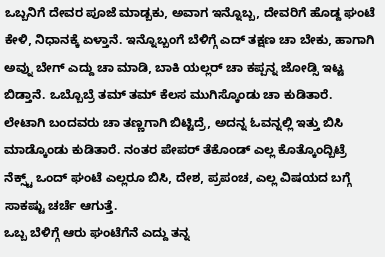ಒಬ್ಬನಿಗೆ ದೇವರ ಪೂಜೆ ಮಾಡ್ಬಕು, ಅವಾಗ ಇನ್ನೊಬ್ಬ, ದೇವರಿಗೆ ಹೊಡ್ದ ಘಂಟೆ ಕೇಳಿ, ನಿಧಾನಕ್ಕೆ ಏಳ್ತಾನೆ. ಇನ್ನೊಬ್ಬಂಗೆ ಬೆಳಿಗ್ಗೆ ಎದ್ ತಕ್ಷಣ ಚಾ ಬೇಕು, ಹಾಗಾಗಿ ಅವ್ನು ಬೇಗ್ ಎದ್ದು ಚಾ ಮಾಡಿ, ಬಾಕಿ ಯಲ್ಲರ್ ಚಾ ಕಪ್ಪನ್ನ ಜೋಡ್ಸಿ ಇಟ್ಟ ಬಿಡ್ತಾನೆ. ಒಬ್ಬೊಬ್ರೆ ತಮ್ ತಮ್ ಕೆಲಸ ಮುಗಿಸ್ಕೊಂಡು ಚಾ ಕುಡಿತಾರೆ.
ಲೇಟಾಗಿ ಬಂದವರು ಚಾ ತಣ್ಣಗಾಗಿ ಬಿಟ್ಟಿದ್ರೆ, ಅದನ್ನ ಓವನ್ನಲ್ಲಿ ಇತ್ತು ಬಿಸಿ ಮಾಡ್ಕೊಂಡು ಕುಡಿತಾರೆ. ನಂತರ ಪೇಪರ್ ತೆಕೊಂಡ್ ಎಲ್ಲ ಕೊತ್ಕೊಂದ್ಬಿಟ್ರೆ ನೆಕ್ಸ್ಟ್ ಒಂದ್ ಘಂಟೆ ಎಲ್ಲರೂ ಬಿಸಿ, ದೇಶ, ಪ್ರಪಂಚ, ಎಲ್ಲ ವಿಷಯದ ಬಗ್ಗೆ ಸಾಕಷ್ಟು ಚರ್ಚೆ ಆಗುತ್ತೆ.
ಒಬ್ಬ ಬೆಳಿಗ್ಗೆ ಆರು ಘಂಟೆಗೆನೆ ಎದ್ದು ತನ್ನ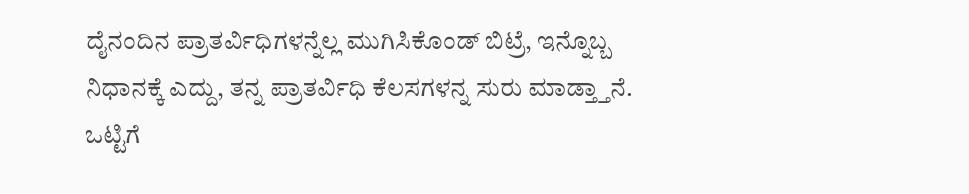ದೈನಂದಿನ ಪ್ರಾತರ್ವಿಧಿಗಳನ್ನೆಲ್ಲ ಮುಗಿಸಿಕೊಂಡ್ ಬಿಟ್ರೆ, ಇನ್ನೊಬ್ಬ ನಿಧಾನಕ್ಕೆ ಎದ್ದು, ತನ್ನ ಪ್ರಾತರ್ವಿಧಿ ಕೆಲಸಗಳನ್ನ ಸುರು ಮಾಡ್ತ್ತಾನೆ. ಒಟ್ಟಿಗೆ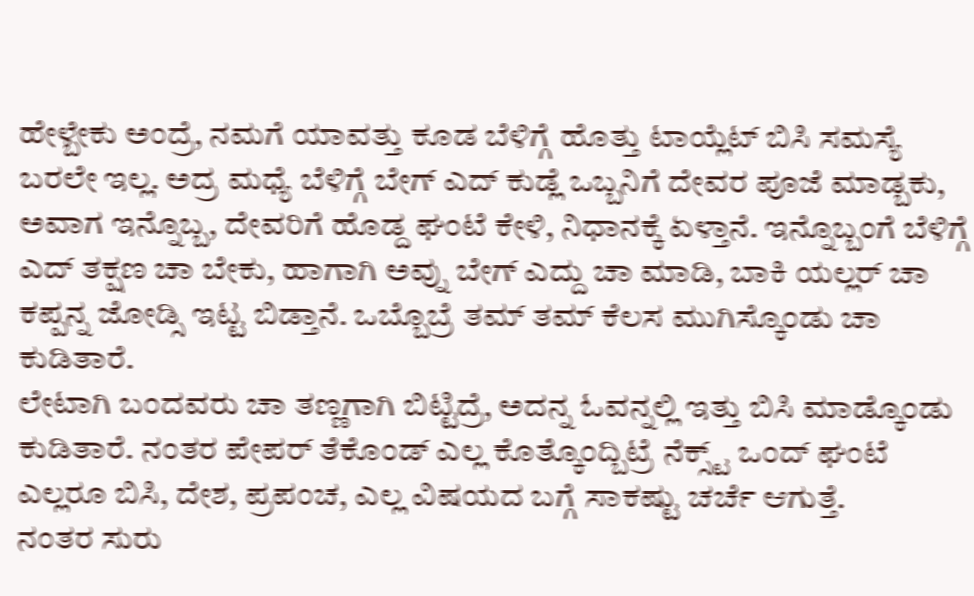ಹೇಳ್ಬೇಕು ಅಂದ್ರೆ, ನಮಗೆ ಯಾವತ್ತು ಕೂಡ ಬೆಳಿಗ್ಗೆ ಹೊತ್ತು ಟಾಯ್ಲೆಟ್ ಬಿಸಿ ಸಮಸ್ಯೆ ಬರಲೇ ಇಲ್ಲ. ಅದ್ರ ಮಧ್ಯೆ ಬೆಳಿಗ್ಗೆ ಬೇಗ್ ಎದ್ ಕುಡ್ಲೆ ಒಬ್ಬನಿಗೆ ದೇವರ ಪೂಜೆ ಮಾಡ್ಬಕು, ಅವಾಗ ಇನ್ನೊಬ್ಬ, ದೇವರಿಗೆ ಹೊಡ್ದ ಘಂಟೆ ಕೇಳಿ, ನಿಧಾನಕ್ಕೆ ಏಳ್ತಾನೆ. ಇನ್ನೊಬ್ಬಂಗೆ ಬೆಳಿಗ್ಗೆ ಎದ್ ತಕ್ಷಣ ಚಾ ಬೇಕು, ಹಾಗಾಗಿ ಅವ್ನು ಬೇಗ್ ಎದ್ದು ಚಾ ಮಾಡಿ, ಬಾಕಿ ಯಲ್ಲರ್ ಚಾ ಕಪ್ಪನ್ನ ಜೋಡ್ಸಿ ಇಟ್ಟ ಬಿಡ್ತಾನೆ. ಒಬ್ಬೊಬ್ರೆ ತಮ್ ತಮ್ ಕೆಲಸ ಮುಗಿಸ್ಕೊಂಡು ಚಾ ಕುಡಿತಾರೆ.
ಲೇಟಾಗಿ ಬಂದವರು ಚಾ ತಣ್ಣಗಾಗಿ ಬಿಟ್ಟಿದ್ರೆ, ಅದನ್ನ ಓವನ್ನಲ್ಲಿ ಇತ್ತು ಬಿಸಿ ಮಾಡ್ಕೊಂಡು ಕುಡಿತಾರೆ. ನಂತರ ಪೇಪರ್ ತೆಕೊಂಡ್ ಎಲ್ಲ ಕೊತ್ಕೊಂದ್ಬಿಟ್ರೆ ನೆಕ್ಸ್ಟ್ ಒಂದ್ ಘಂಟೆ ಎಲ್ಲರೂ ಬಿಸಿ, ದೇಶ, ಪ್ರಪಂಚ, ಎಲ್ಲ ವಿಷಯದ ಬಗ್ಗೆ ಸಾಕಷ್ಟು ಚರ್ಚೆ ಆಗುತ್ತೆ.
ನಂತರ ಸುರು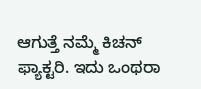ಆಗುತ್ತೆ ನಮ್ಮೆ ಕಿಚನ್ ಫ್ಯಾಕ್ಟರಿ. ಇದು ಒಂಥರಾ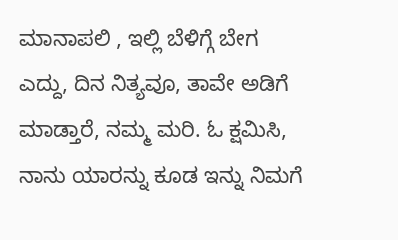ಮಾನಾಪಲಿ , ಇಲ್ಲಿ ಬೆಳಿಗ್ಗೆ ಬೇಗ ಎದ್ದು, ದಿನ ನಿತ್ಯವೂ, ತಾವೇ ಅಡಿಗೆ ಮಾಡ್ತಾರೆ, ನಮ್ಮ ಮರಿ. ಓ ಕ್ಷಮಿಸಿ, ನಾನು ಯಾರನ್ನು ಕೂಡ ಇನ್ನು ನಿಮಗೆ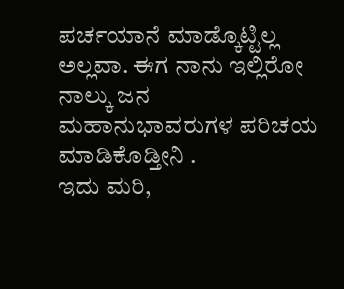ಪರ್ಚಯಾನೆ ಮಾಡ್ಕೊಟ್ಟಿಲ್ಲ ಅಲ್ಲವಾ. ಈಗ ನಾನು ಇಲ್ಲಿರೋ ನಾಲ್ಕು ಜನ ಮಹಾನುಭಾವರುಗಳ ಪರಿಚಯ ಮಾಡಿಕೊಡ್ತೀನಿ .
ಇದು ಮರಿ,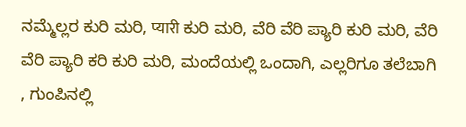ನಮ್ಮೆಲ್ಲರ ಕುರಿ ಮರಿ, प्यारी ಕುರಿ ಮರಿ, ವೆರಿ ವೆರಿ ಪ್ಯಾರಿ ಕುರಿ ಮರಿ, ವೆರಿ ವೆರಿ ಪ್ಯಾರಿ ಕರಿ ಕುರಿ ಮರಿ, ಮಂದೆಯಲ್ಲಿ ಒಂದಾಗಿ, ಎಲ್ಲರಿಗೂ ತಲೆಬಾಗಿ , ಗುಂಪಿನಲ್ಲಿ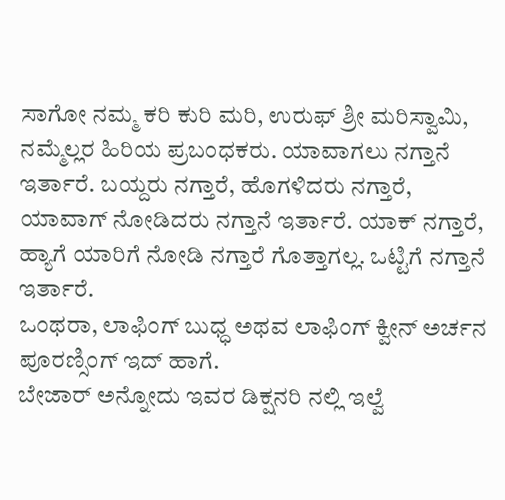ಸಾಗೋ ನಮ್ಮ ಕರಿ ಕುರಿ ಮರಿ, ಉರುಫ್ ಶ್ರೀ ಮರಿಸ್ವಾಮಿ, ನಮ್ಮೆಲ್ಲರ ಹಿರಿಯ ಪ್ರಬಂಧಕರು. ಯಾವಾಗಲು ನಗ್ತಾನೆ ಇರ್ತಾರೆ. ಬಯ್ದರು ನಗ್ತಾರೆ, ಹೊಗಳಿದರು ನಗ್ತಾರೆ, ಯಾವಾಗ್ ನೋಡಿದರು ನಗ್ತಾನೆ ಇರ್ತಾರೆ. ಯಾಕ್ ನಗ್ತಾರೆ, ಹ್ಯಾಗೆ ಯಾರಿಗೆ ನೋಡಿ ನಗ್ತಾರೆ ಗೊತ್ತಾಗಲ್ಲ. ಒಟ್ಟಿಗೆ ನಗ್ತಾನೆ ಇರ್ತಾರೆ.
ಒಂಥರಾ, ಲಾಫಿಂಗ್ ಬುಧ್ಧ ಅಥವ ಲಾಫಿಂಗ್ ಕ್ವೀನ್ ಅರ್ಚನ ಪೂರಣ್ಸಿಂಗ್ ಇದ್ ಹಾಗೆ.
ಬೇಜಾರ್ ಅನ್ನೋದು ಇವರ ಡಿಕ್ಷನರಿ ನಲ್ಲಿ ಇಲ್ವೆ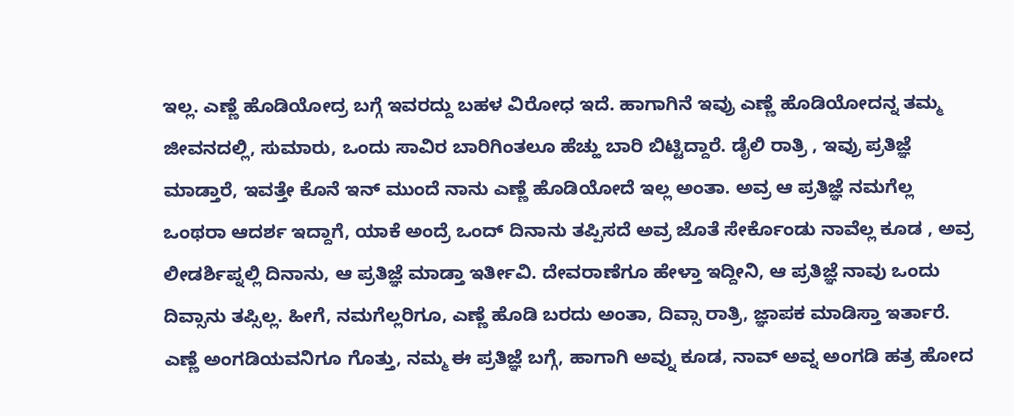ಇಲ್ಲ. ಎಣ್ಣೆ ಹೊಡಿಯೋದ್ರ ಬಗ್ಗೆ ಇವರದ್ದು ಬಹಳ ವಿರೋಧ ಇದೆ. ಹಾಗಾಗಿನೆ ಇವ್ರು ಎಣ್ಣೆ ಹೊಡಿಯೋದನ್ನ ತಮ್ಮ ಜೀವನದಲ್ಲಿ, ಸುಮಾರು, ಒಂದು ಸಾವಿರ ಬಾರಿಗಿಂತಲೂ ಹೆಚ್ಹು ಬಾರಿ ಬಿಟ್ಟಿದ್ದಾರೆ. ಡೈಲಿ ರಾತ್ರಿ , ಇವ್ರು ಪ್ರತಿಜ್ಞೆ ಮಾಡ್ತಾರೆ, ಇವತ್ತೇ ಕೊನೆ ಇನ್ ಮುಂದೆ ನಾನು ಎಣ್ಣೆ ಹೊಡಿಯೋದೆ ಇಲ್ಲ ಅಂತಾ. ಅವ್ರ ಆ ಪ್ರತಿಜ್ಞೆ ನಮಗೆಲ್ಲ ಒಂಥರಾ ಆದರ್ಶ ಇದ್ದಾಗೆ, ಯಾಕೆ ಅಂದ್ರೆ ಒಂದ್ ದಿನಾನು ತಪ್ಪಿಸದೆ ಅವ್ರ ಜೊತೆ ಸೇರ್ಕೊಂಡು ನಾವೆಲ್ಲ ಕೂಡ , ಅವ್ರ ಲೀಡರ್ಶಿಪ್ನಲ್ಲಿ ದಿನಾನು, ಆ ಪ್ರತಿಜ್ಞೆ ಮಾಡ್ತಾ ಇರ್ತೀವಿ. ದೇವರಾಣೆಗೂ ಹೇಳ್ತಾ ಇದ್ದೀನಿ, ಆ ಪ್ರತಿಜ್ಞೆ ನಾವು ಒಂದು ದಿವ್ಸಾನು ತಪ್ಸಿಲ್ಲ. ಹೀಗೆ, ನಮಗೆಲ್ಲರಿಗೂ, ಎಣ್ಣೆ ಹೊಡಿ ಬರದು ಅಂತಾ, ದಿವ್ಸಾ ರಾತ್ರಿ, ಜ್ಞಾಪಕ ಮಾಡಿಸ್ತಾ ಇರ್ತಾರೆ.
ಎಣ್ಣೆ ಅಂಗಡಿಯವನಿಗೂ ಗೊತ್ತು, ನಮ್ಮ ಈ ಪ್ರತಿಜ್ಞೆ ಬಗ್ಗೆ, ಹಾಗಾಗಿ ಅವ್ನು ಕೂಡ, ನಾವ್ ಅವ್ನ ಅಂಗಡಿ ಹತ್ರ ಹೋದ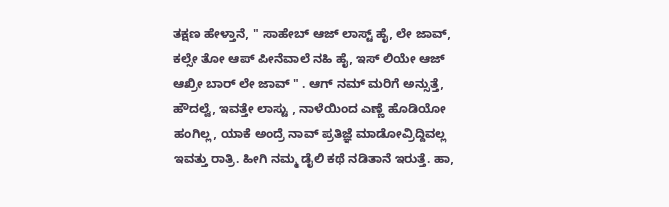ತಕ್ಷಣ ಹೇಳ್ತಾನೆ, " ಸಾಹೇಬ್ ಆಜ್ ಲಾಸ್ಟ್ ಹೈ, ಲೇ ಜಾವ್, ಕಲ್ಸೇ ತೋ ಆಪ್ ಪೀನೆವಾಲೆ ನಹಿ ಹೈ, ಇಸ್ ಲಿಯೇ ಆಜ್ ಆಖ್ರೀ ಬಾರ್ ಲೇ ಜಾವ್ " . ಆಗ್ ನಮ್ ಮರಿಗೆ ಅನ್ಸುತ್ತೆ, ಹೌದಲ್ವೆ, ಇವತ್ತೇ ಲಾಸ್ಟು , ನಾಳೆಯಿಂದ ಎಣ್ಣೆ ಹೊಡಿಯೋ ಹಂಗಿಲ್ಲ, ಯಾಕೆ ಅಂದ್ರೆ ನಾವ್ ಪ್ರತಿಜ್ಞೆ ಮಾಡೋವ್ರಿದ್ದಿವಲ್ಲ ಇವತ್ತು ರಾತ್ರಿ. ಹೀಗಿ ನಮ್ಮ ಡೈಲಿ ಕಥೆ ನಡಿತಾನೆ ಇರುತ್ತೆ. ಹಾ,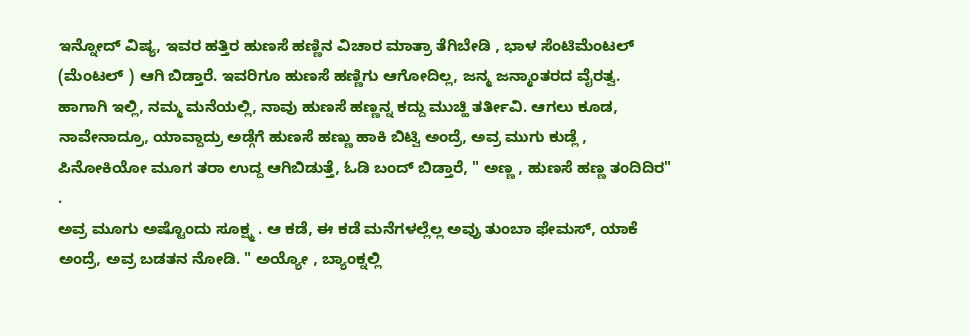ಇನ್ನೋದ್ ವಿಷ್ಯ, ಇವರ ಹತ್ತಿರ ಹುಣಸೆ ಹಣ್ಣಿನ ವಿಚಾರ ಮಾತ್ರಾ ತೆಗಿಬೇಡಿ , ಭಾಳ ಸೆಂಟಿಮೆಂಟಲ್ (ಮೆಂಟಲ್ ) ಆಗಿ ಬಿಡ್ತಾರೆ. ಇವರಿಗೂ ಹುಣಸೆ ಹಣ್ಣಿಗು ಆಗೋದಿಲ್ಲ, ಜನ್ಮ ಜನ್ಮಾಂತರದ ವೈರತ್ವ. ಹಾಗಾಗಿ ಇಲ್ಲಿ, ನಮ್ಮ ಮನೆಯಲ್ಲಿ, ನಾವು ಹುಣಸೆ ಹಣ್ಣನ್ನ ಕದ್ದು ಮುಚ್ಹಿ ತರ್ತೀವಿ. ಆಗಲು ಕೂಡ, ನಾವೇನಾದ್ರೂ, ಯಾವ್ದಾದ್ರು ಅಡ್ಗೆಗೆ ಹುಣಸೆ ಹಣ್ಣು ಹಾಕಿ ಬಿಟ್ವಿ ಅಂದ್ರೆ, ಅವ್ರ ಮುಗು ಕುಡ್ಲೆ , ಪಿನೋಕಿಯೋ ಮೂಗ ತರಾ ಉದ್ದ ಆಗಿಬಿಡುತ್ತೆ, ಓಡಿ ಬಂದ್ ಬಿಡ್ತಾರೆ, " ಅಣ್ಣ , ಹುಣಸೆ ಹಣ್ಣ ತಂದಿದಿರ" .
ಅವ್ರ ಮೂಗು ಅಷ್ಟೊಂದು ಸೂಕ್ಷ್ಮ . ಆ ಕಡೆ, ಈ ಕಡೆ ಮನೆಗಳಲ್ಲೆಲ್ಲ ಅವ್ರು ತುಂಬಾ ಫೇಮಸ್, ಯಾಕೆ ಅಂದ್ರೆ, ಅವ್ರ ಬಡತನ ನೋಡಿ. " ಅಯ್ಯೋ , ಬ್ಯಾಂಕ್ನಲ್ಲಿ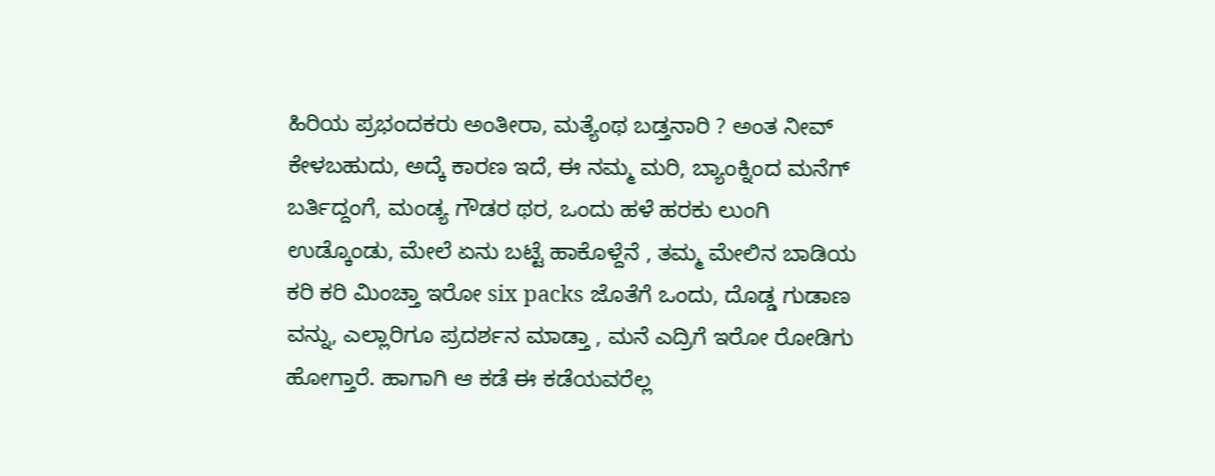ಹಿರಿಯ ಪ್ರಭಂದಕರು ಅಂತೀರಾ, ಮತ್ಯೆಂಥ ಬಡ್ತನಾರಿ ? ಅಂತ ನೀವ್ ಕೇಳಬಹುದು, ಅದ್ಕೆ ಕಾರಣ ಇದೆ, ಈ ನಮ್ಮ ಮರಿ, ಬ್ಯಾಂಕ್ನಿಂದ ಮನೆಗ್ ಬರ್ತಿದ್ದಂಗೆ, ಮಂಡ್ಯ ಗೌಡರ ಥರ, ಒಂದು ಹಳೆ ಹರಕು ಲುಂಗಿ ಉಡ್ಕೊಂಡು, ಮೇಲೆ ಏನು ಬಟ್ಟೆ ಹಾಕೊಳ್ದೆನೆ , ತಮ್ಮ ಮೇಲಿನ ಬಾಡಿಯ ಕರಿ ಕರಿ ಮಿಂಚ್ತಾ ಇರೋ six packs ಜೊತೆಗೆ ಒಂದು, ದೊಡ್ಡ ಗುಡಾಣ ವನ್ನು, ಎಲ್ಲಾರಿಗೂ ಪ್ರದರ್ಶನ ಮಾಡ್ತಾ , ಮನೆ ಎದ್ರಿಗೆ ಇರೋ ರೋಡಿಗು ಹೋಗ್ತಾರೆ. ಹಾಗಾಗಿ ಆ ಕಡೆ ಈ ಕಡೆಯವರೆಲ್ಲ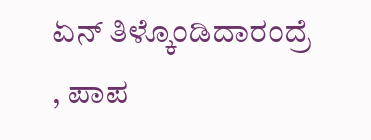ಏನ್ ತಿಳ್ಕೊಂಡಿದಾರಂದ್ರೆ , ಪಾಪ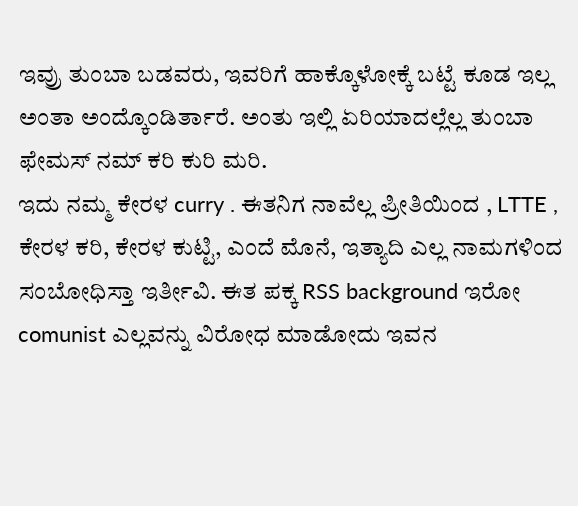ಇವ್ರು ತುಂಬಾ ಬಡವರು, ಇವರಿಗೆ ಹಾಕ್ಕೊಳೋಕ್ಕೆ ಬಟ್ಟೆ ಕೂಡ ಇಲ್ಲ ಅಂತಾ ಅಂದ್ಕೊಂಡಿರ್ತಾರೆ. ಅಂತು ಇಲ್ಲಿ ಏರಿಯಾದಲ್ಲೆಲ್ಲ ತುಂಬಾ ಫೇಮಸ್ ನಮ್ ಕರಿ ಕುರಿ ಮರಿ.
ಇದು ನಮ್ಮ ಕೇರಳ curry . ಈತನಿಗ ನಾವೆಲ್ಲ ಪ್ರೀತಿಯಿಂದ , LTTE , ಕೇರಳ ಕರಿ, ಕೇರಳ ಕುಟ್ಟಿ, ಎಂದೆ ಮೊನೆ, ಇತ್ಯಾದಿ ಎಲ್ಲ ನಾಮಗಳಿಂದ ಸಂಬೋಧಿಸ್ತಾ ಇರ್ತೀವಿ. ಈತ ಪಕ್ಕ RSS background ಇರೋ comunist ಎಲ್ಲವನ್ನು ವಿರೋಧ ಮಾಡೋದು ಇವನ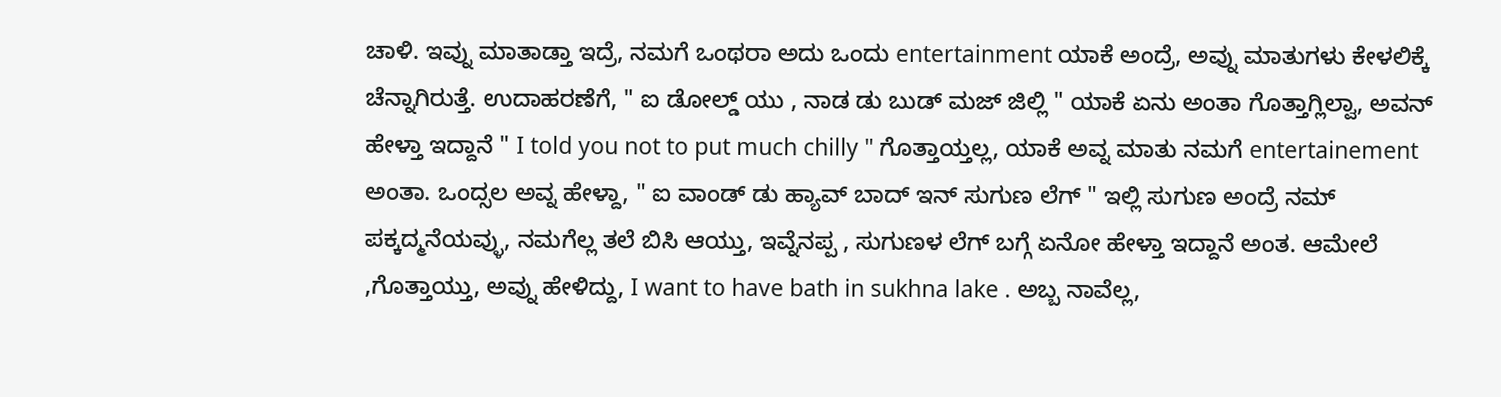ಚಾಳಿ. ಇವ್ನು ಮಾತಾಡ್ತಾ ಇದ್ರೆ, ನಮಗೆ ಒಂಥರಾ ಅದು ಒಂದು entertainment ಯಾಕೆ ಅಂದ್ರೆ, ಅವ್ನು ಮಾತುಗಳು ಕೇಳಲಿಕ್ಕೆ ಚೆನ್ನಾಗಿರುತ್ತೆ. ಉದಾಹರಣೆಗೆ, " ಐ ಡೋಲ್ಡ್ ಯು , ನಾಡ ಡು ಬುಡ್ ಮಜ್ ಜಿಲ್ಲಿ " ಯಾಕೆ ಏನು ಅಂತಾ ಗೊತ್ತಾಗ್ಲಿಲ್ವಾ, ಅವನ್ ಹೇಳ್ತಾ ಇದ್ದಾನೆ " I told you not to put much chilly " ಗೊತ್ತಾಯ್ತಲ್ಲ, ಯಾಕೆ ಅವ್ನ ಮಾತು ನಮಗೆ entertainement ಅಂತಾ. ಒಂದ್ಸಲ ಅವ್ನ ಹೇಳ್ದಾ, " ಐ ವಾಂಡ್ ಡು ಹ್ಯಾವ್ ಬಾದ್ ಇನ್ ಸುಗುಣ ಲೆಗ್ " ಇಲ್ಲಿ ಸುಗುಣ ಅಂದ್ರೆ ನಮ್ ಪಕ್ಕದ್ಮನೆಯವ್ಳು, ನಮಗೆಲ್ಲ ತಲೆ ಬಿಸಿ ಆಯ್ತು, ಇವ್ನೆನಪ್ಪ , ಸುಗುಣಳ ಲೆಗ್ ಬಗ್ಗೆ ಏನೋ ಹೇಳ್ತಾ ಇದ್ದಾನೆ ಅಂತ. ಆಮೇಲೆ ,ಗೊತ್ತಾಯ್ತು, ಅವ್ನು ಹೇಳಿದ್ದು, I want to have bath in sukhna lake . ಅಬ್ಬ ನಾವೆಲ್ಲ,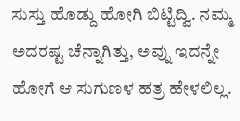ಸುಸ್ತು ಹೊಡ್ದು ಹೋಗಿ ಬಿಟ್ಟಿದ್ವಿ. ನಮ್ಮ ಅದರಷ್ಟ ಚೆನ್ನಾಗಿತ್ತು, ಅವ್ನು ಇದನ್ನೇ ಹೋಗೆ ಆ ಸುಗುಣಳ ಹತ್ರ ಹೇಳಲಿಲ್ಲ.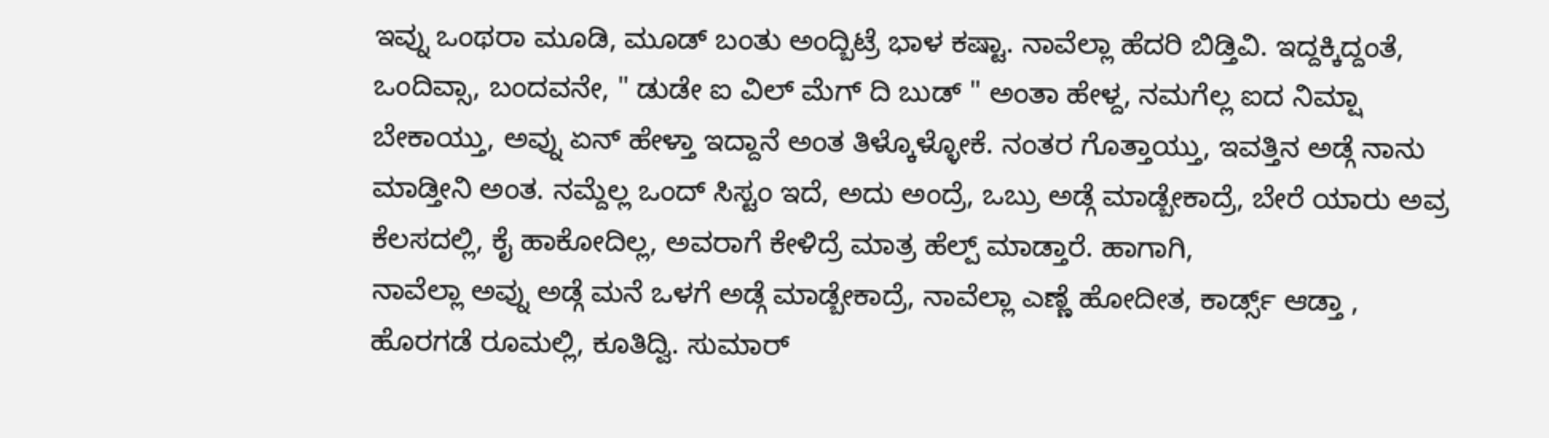ಇವ್ನು ಒಂಥರಾ ಮೂಡಿ, ಮೂಡ್ ಬಂತು ಅಂದ್ಬಿಟ್ರೆ ಭಾಳ ಕಷ್ಟಾ. ನಾವೆಲ್ಲಾ ಹೆದರಿ ಬಿಡ್ತಿವಿ. ಇದ್ದಕ್ಕಿದ್ದಂತೆ, ಒಂದಿವ್ಸಾ, ಬಂದವನೇ, " ಡುಡೇ ಐ ವಿಲ್ ಮೆಗ್ ದಿ ಬುಡ್ " ಅಂತಾ ಹೇಳ್ದ, ನಮಗೆಲ್ಲ ಐದ ನಿಮ್ಷಾ ಬೇಕಾಯ್ತು, ಅವ್ನು ಏನ್ ಹೇಳ್ತಾ ಇದ್ದಾನೆ ಅಂತ ತಿಳ್ಕೊಳ್ಳೋಕೆ. ನಂತರ ಗೊತ್ತಾಯ್ತು, ಇವತ್ತಿನ ಅಡ್ಗೆ ನಾನು ಮಾಡ್ತೀನಿ ಅಂತ. ನಮ್ದೆಲ್ಲ ಒಂದ್ ಸಿಸ್ಟಂ ಇದೆ, ಅದು ಅಂದ್ರೆ, ಒಬ್ರು ಅಡ್ಗೆ ಮಾಡ್ಬೇಕಾದ್ರೆ, ಬೇರೆ ಯಾರು ಅವ್ರ ಕೆಲಸದಲ್ಲಿ, ಕೈ ಹಾಕೋದಿಲ್ಲ, ಅವರಾಗೆ ಕೇಳಿದ್ರೆ ಮಾತ್ರ ಹೆಲ್ಪ್ ಮಾಡ್ತಾರೆ. ಹಾಗಾಗಿ,
ನಾವೆಲ್ಲಾ ಅವ್ನು ಅಡ್ಗೆ ಮನೆ ಒಳಗೆ ಅಡ್ಗೆ ಮಾಡ್ಬೇಕಾದ್ರೆ, ನಾವೆಲ್ಲಾ ಎಣ್ಣೆ ಹೋದೀತ, ಕಾರ್ಡ್ಸ್ ಆಡ್ತಾ , ಹೊರಗಡೆ ರೂಮಲ್ಲಿ, ಕೂತಿದ್ವಿ. ಸುಮಾರ್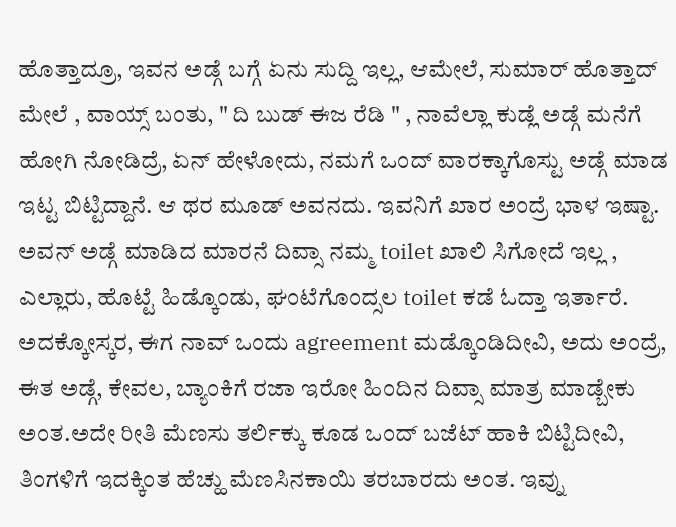ಹೊತ್ತಾದ್ರೂ, ಇವನ ಅಡ್ಗೆ ಬಗ್ಗೆ ಏನು ಸುದ್ದಿ ಇಲ್ಲ, ಆಮೇಲೆ, ಸುಮಾರ್ ಹೊತ್ತಾದ್ ಮೇಲೆ , ವಾಯ್ಸ್ ಬಂತು, " ದಿ ಬುಡ್ ಈಜ ರೆಡಿ " , ನಾವೆಲ್ಲಾ ಕುಡ್ಲೆ ಅಡ್ಗೆ ಮನೆಗೆ ಹೋಗಿ ನೋಡಿದ್ರೆ, ಏನ್ ಹೇಳೋದು, ನಮಗೆ ಒಂದ್ ವಾರಕ್ಕಾಗೊಸ್ಟು ಅಡ್ಗೆ ಮಾಡ ಇಟ್ಟ ಬಿಟ್ಟಿದ್ದಾನೆ. ಆ ಥರ ಮೂಡ್ ಅವನದು. ಇವನಿಗೆ ಖಾರ ಅಂದ್ರೆ ಭಾಳ ಇಷ್ಟಾ. ಅವನ್ ಅಡ್ಗೆ ಮಾಡಿದ ಮಾರನೆ ದಿವ್ಸಾ ನಮ್ಮ toilet ಖಾಲಿ ಸಿಗೋದೆ ಇಲ್ಲ , ಎಲ್ಲಾರು, ಹೊಟ್ಟೆ ಹಿಡ್ಕೊಂಡು, ಘಂಟೆಗೊಂದ್ಸಲ toilet ಕಡೆ ಓದ್ತಾ ಇರ್ತಾರೆ. ಅದಕ್ಕೋಸ್ಕರ, ಈಗ ನಾವ್ ಒಂದು agreement ಮಡ್ಕೊಂಡಿದೀವಿ, ಅದು ಅಂದ್ರೆ, ಈತ ಅಡ್ಗೆ, ಕೇವಲ, ಬ್ಯಾಂಕಿಗೆ ರಜಾ ಇರೋ ಹಿಂದಿನ ದಿವ್ಸಾ ಮಾತ್ರ ಮಾಡ್ಬೇಕು ಅಂತ.ಅದೇ ರೀತಿ ಮೆಣಸು ತರ್ಲಿಕ್ಕು ಕೂಡ ಒಂದ್ ಬಜೆಟ್ ಹಾಕಿ ಬಿಟ್ಟಿದೀವಿ, ತಿಂಗಳಿಗೆ ಇದಕ್ಕಿಂತ ಹೆಚ್ಹು ಮೆಣಸಿನಕಾಯಿ ತರಬಾರದು ಅಂತ. ಇವ್ನು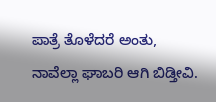ಪಾತ್ರೆ ತೊಳೆದರೆ ಅಂತು, ನಾವೆಲ್ಲಾ ಘಾಬರಿ ಆಗಿ ಬಿಡ್ತೀವಿ.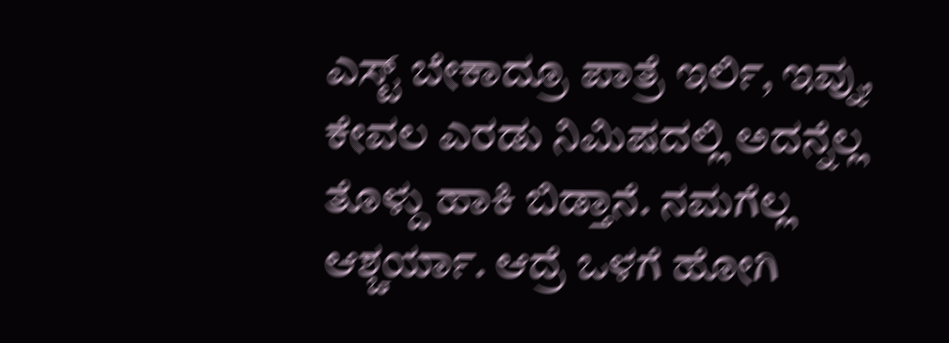ಎಸ್ಟ್ ಬೇಕಾದ್ರೂ ಪಾತ್ರೆ ಇರ್ಲಿ, ಇವ್ನು, ಕೇವಲ ಎರಡು ನಿಮಿಷದಲ್ಲಿ ಅದನ್ನೆಲ್ಲ ತೊಳ್ದು ಹಾಕಿ ಬಿಡ್ತಾನೆ. ನಮಗೆಲ್ಲ ಆಶ್ಚರ್ಯಾ. ಆದ್ರೆ ಒಳಗೆ ಹೋಗಿ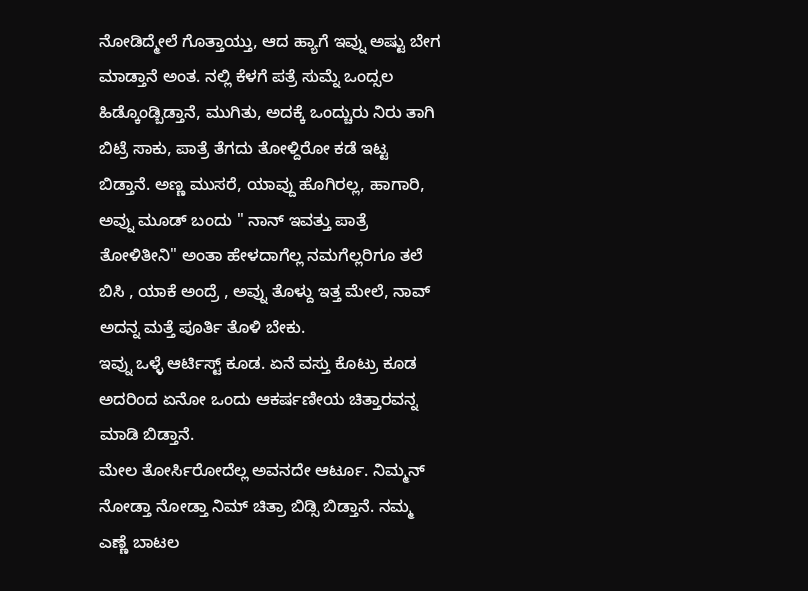ನೋಡಿದ್ಮೇಲೆ ಗೊತ್ತಾಯ್ತು, ಆದ ಹ್ಯಾಗೆ ಇವ್ನು ಅಷ್ಟು ಬೇಗ ಮಾಡ್ತಾನೆ ಅಂತ. ನಲ್ಲಿ ಕೆಳಗೆ ಪತ್ರೆ ಸುಮ್ನೆ ಒಂದ್ಸಲ ಹಿಡ್ಕೊಂಡ್ಬಿಡ್ತಾನೆ, ಮುಗಿತು, ಅದಕ್ಕೆ ಒಂದ್ಚುರು ನಿರು ತಾಗಿ ಬಿಟ್ರೆ ಸಾಕು, ಪಾತ್ರೆ ತೆಗದು ತೋಳ್ದಿರೋ ಕಡೆ ಇಟ್ಟ ಬಿಡ್ತಾನೆ. ಅಣ್ಣ ಮುಸರೆ, ಯಾವ್ದು ಹೊಗಿರಲ್ಲ, ಹಾಗಾರಿ, ಅವ್ನು ಮೂಡ್ ಬಂದು " ನಾನ್ ಇವತ್ತು ಪಾತ್ರೆ ತೋಳಿತೀನಿ" ಅಂತಾ ಹೇಳದಾಗೆಲ್ಲ ನಮಗೆಲ್ಲರಿಗೂ ತಲೆ ಬಿಸಿ , ಯಾಕೆ ಅಂದ್ರೆ , ಅವ್ನು ತೊಳ್ದು ಇತ್ತ ಮೇಲೆ, ನಾವ್ ಅದನ್ನ ಮತ್ತೆ ಪೂರ್ತಿ ತೊಳಿ ಬೇಕು.
ಇವ್ನು ಒಳ್ಳೆ ಆರ್ಟಿಸ್ಟ್ ಕೂಡ. ಏನೆ ವಸ್ತು ಕೊಟ್ರು ಕೂಡ ಅದರಿಂದ ಏನೋ ಒಂದು ಆಕರ್ಷಣೀಯ ಚಿತ್ತಾರವನ್ನ ಮಾಡಿ ಬಿಡ್ತಾನೆ.
ಮೇಲ ತೋರ್ಸಿರೋದೆಲ್ಲ ಅವನದೇ ಆರ್ಟೂ. ನಿಮ್ಮನ್ ನೋಡ್ತಾ ನೋಡ್ತಾ ನಿಮ್ ಚಿತ್ರಾ ಬಿಡ್ಸಿ ಬಿಡ್ತಾನೆ. ನಮ್ಮ ಎಣ್ಣೆ ಬಾಟಲ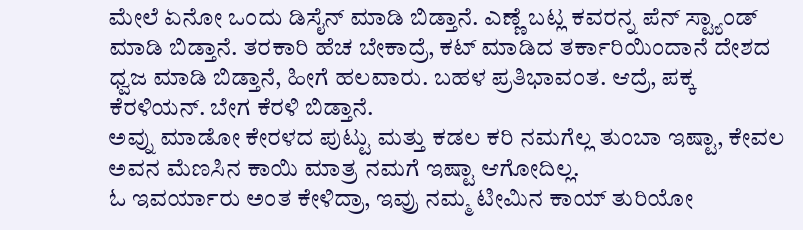ಮೇಲೆ ಏನೋ ಒಂದು ಡಿಸೈನ್ ಮಾಡಿ ಬಿಡ್ತಾನೆ. ಎಣ್ಣೆ ಬಟ್ಲ ಕವರನ್ನ ಪೆನ್ ಸ್ಟ್ಯಾಂಡ್ ಮಾಡಿ ಬಿಡ್ತಾನೆ. ತರಕಾರಿ ಹೆಚ ಬೇಕಾದ್ರೆ, ಕಟ್ ಮಾಡಿದ ತರ್ಕಾರಿಯಿಂದಾನೆ ದೇಶದ ಧ್ವಜ ಮಾಡಿ ಬಿಡ್ತಾನೆ, ಹೀಗೆ ಹಲವಾರು. ಬಹಳ ಪ್ರತಿಭಾವಂತ. ಆದ್ರೆ, ಪಕ್ಕ ಕೆರಳಿಯನ್. ಬೇಗ ಕೆರಳಿ ಬಿಡ್ತಾನೆ.
ಅವ್ನು ಮಾಡೋ ಕೇರಳದ ಪುಟ್ಟು ಮತ್ತು ಕಡಲ ಕರಿ ನಮಗೆಲ್ಲ ತುಂಬಾ ಇಷ್ಟಾ, ಕೇವಲ ಅವನ ಮೆಣಸಿನ ಕಾಯಿ ಮಾತ್ರ ನಮಗೆ ಇಷ್ಟಾ ಆಗೋದಿಲ್ಲ.
ಓ ಇವರ್ಯಾರು ಅಂತ ಕೇಳಿದ್ರಾ, ಇವ್ರು ನಮ್ಮ ಟೀಮಿನ ಕಾಯ್ ತುರಿಯೋ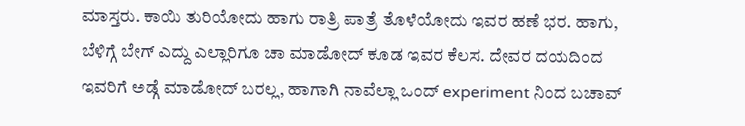ಮಾಸ್ತರು. ಕಾಯಿ ತುರಿಯೋದು ಹಾಗು ರಾತ್ರಿ ಪಾತ್ರೆ ತೊಳೆಯೋದು ಇವರ ಹಣೆ ಭರ. ಹಾಗು, ಬೆಳಿಗ್ಗೆ ಬೇಗ್ ಎದ್ದು ಎಲ್ಲಾರಿಗೂ ಚಾ ಮಾಡೋದ್ ಕೂಡ ಇವರ ಕೆಲಸ. ದೇವರ ದಯದಿಂದ ಇವರಿಗೆ ಅಡ್ಗೆ ಮಾಡೋದ್ ಬರಲ್ಲ, ಹಾಗಾಗಿ ನಾವೆಲ್ಲಾ ಒಂದ್ experiment ನಿಂದ ಬಚಾವ್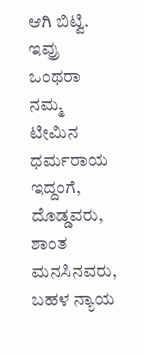ಆಗಿ ಬಿಟ್ವಿ. ಇವ್ರು ಒಂಥರಾ ನಮ್ಮ ಟೀಮಿನ ಧರ್ಮರಾಯ ಇದ್ದಂಗೆ, ದೊಡ್ಡವರು, ಶಾಂತ ಮನಸಿನವರು, ಬಹಳ ನ್ಯಾಯ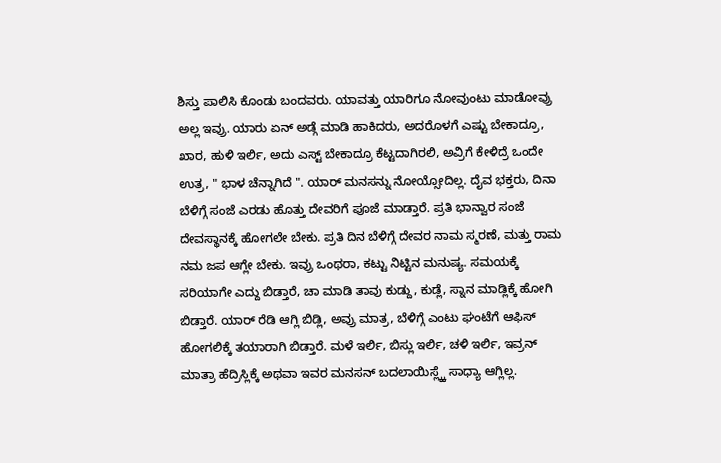ಶಿಸ್ತು ಪಾಲಿಸಿ ಕೊಂಡು ಬಂದವರು. ಯಾವತ್ತು ಯಾರಿಗೂ ನೋವುಂಟು ಮಾಡೋವ್ರು ಅಲ್ಲ ಇವ್ರು. ಯಾರು ಏನ್ ಅಡ್ಗೆ ಮಾಡಿ ಹಾಕಿದರು, ಅದರೊಳಗೆ ಎಷ್ಟು ಬೇಕಾದ್ರೂ, ಖಾರ, ಹುಳಿ ಇರ್ಲಿ, ಅದು ಎಸ್ಟ್ ಬೇಕಾದ್ರೂ ಕೆಟ್ಟದಾಗಿರಲಿ, ಅವ್ರಿಗೆ ಕೇಳಿದ್ರೆ ಒಂದೇ ಉತ್ರ, " ಭಾಳ ಚೆನ್ನಾಗಿದೆ ". ಯಾರ್ ಮನಸನ್ನು ನೋಯ್ಸೋದಿಲ್ಲ. ದೈವ ಭಕ್ತರು, ದಿನಾ ಬೆಳಿಗ್ಗೆ ಸಂಜೆ ಎರಡು ಹೊತ್ತು ದೇವರಿಗೆ ಪೂಜೆ ಮಾಡ್ತಾರೆ. ಪ್ರತಿ ಭಾನ್ವಾರ ಸಂಜೆ ದೇವಸ್ಥಾನಕ್ಕೆ ಹೋಗಲೇ ಬೇಕು. ಪ್ರತಿ ದಿನ ಬೆಳಿಗ್ಗೆ ದೇವರ ನಾಮ ಸ್ಮರಣೆ, ಮತ್ತು ರಾಮ ನಮ ಜಪ ಆಗ್ಲೇ ಬೇಕು. ಇವ್ರು ಒಂಥರಾ, ಕಟ್ಟು ನಿಟ್ಟಿನ ಮನುಷ್ಯ. ಸಮಯಕ್ಕೆ ಸರಿಯಾಗೇ ಎದ್ದು ಬಿಡ್ತಾರೆ, ಚಾ ಮಾಡಿ ತಾವು ಕುಡ್ದು, ಕುಡ್ಲೆ, ಸ್ನಾನ ಮಾಡ್ಲಿಕ್ಕೆ ಹೋಗಿ ಬಿಡ್ತಾರೆ. ಯಾರ್ ರೆಡಿ ಆಗ್ಲಿ ಬಿಡ್ಲಿ, ಅವ್ರು ಮಾತ್ರ, ಬೆಳಿಗ್ಗೆ ಎಂಟು ಘಂಟೆಗೆ ಆಫಿಸ್ ಹೋಗಲಿಕ್ಕೆ ತಯಾರಾಗಿ ಬಿಡ್ತಾರೆ. ಮಳೆ ಇರ್ಲಿ, ಬಿಸ್ಲು ಇರ್ಲಿ, ಚಳಿ ಇರ್ಲಿ, ಇವ್ರನ್ ಮಾತ್ರಾ ಹೆದ್ರಿಸ್ಲಿಕ್ಕೆ ಅಥವಾ ಇವರ ಮನಸನ್ ಬದಲಾಯಿಸ್ಲ್ಕ್ಕೆ ಸಾಧ್ಯಾ ಆಗ್ಲಿಲ್ಲ.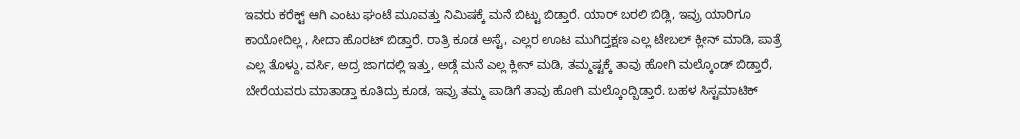ಇವರು ಕರೆಕ್ಟ್ ಆಗಿ ಎಂಟು ಘಂಟೆ ಮೂವತ್ತು ನಿಮಿಷಕ್ಕೆ ಮನೆ ಬಿಟ್ಟು ಬಿಡ್ತಾರೆ. ಯಾರ್ ಬರಲಿ ಬಿಡ್ಲಿ, ಇವ್ರು ಯಾರಿಗೂ ಕಾಯೋದಿಲ್ಲ , ಸೀದಾ ಹೊರಟ್ ಬಿಡ್ತಾರೆ. ರಾತ್ರಿ ಕೂಡ ಅಸ್ಟೆ, ಎಲ್ಲರ ಊಟ ಮುಗಿದ್ತಕ್ಷಣ ಎಲ್ಲ ಟೇಬಲ್ ಕ್ಲೀನ್ ಮಾಡಿ, ಪಾತ್ರೆ ಎಲ್ಲ ತೊಳ್ದು, ವರ್ಸಿ, ಅದ್ರ ಜಾಗದಲ್ಲಿ ಇತ್ತು, ಅಡ್ಗೆ ಮನೆ ಎಲ್ಲ ಕ್ಲೀನ್ ಮಡಿ, ತಮ್ಮಷ್ಟಕ್ಕೆ ತಾವು ಹೋಗಿ ಮಲ್ಕೊಂಡ್ ಬಿಡ್ತಾರೆ, ಬೇರೆಯವರು ಮಾತಾಡ್ತಾ ಕೂತಿದ್ರು ಕೂಡ, ಇವ್ರು ತಮ್ಮ ಪಾಡಿಗೆ ತಾವು ಹೋಗಿ ಮಲ್ಕೊಂದ್ಬಿಡ್ತಾರೆ. ಬಹಳ ಸಿಸ್ಟಮಾಟಿಕ್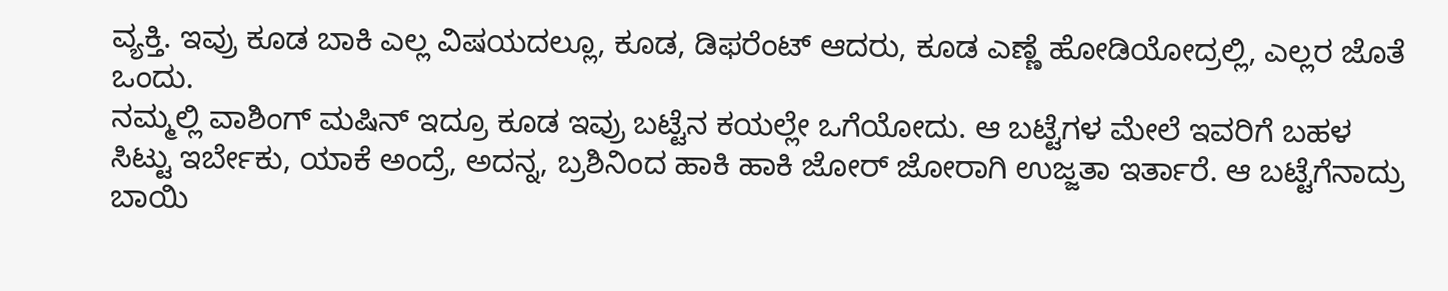ವ್ಯಕ್ತಿ. ಇವ್ರು ಕೂಡ ಬಾಕಿ ಎಲ್ಲ ವಿಷಯದಲ್ಲೂ, ಕೂಡ, ಡಿಫರೆಂಟ್ ಆದರು, ಕೂಡ ಎಣ್ಣೆ ಹೋಡಿಯೋದ್ರಲ್ಲಿ, ಎಲ್ಲರ ಜೊತೆ ಒಂದು.
ನಮ್ಮಲ್ಲಿ ವಾಶಿಂಗ್ ಮಷಿನ್ ಇದ್ರೂ ಕೂಡ ಇವ್ರು ಬಟ್ಟೆನ ಕಯಲ್ಲೇ ಒಗೆಯೋದು. ಆ ಬಟ್ಟೆಗಳ ಮೇಲೆ ಇವರಿಗೆ ಬಹಳ ಸಿಟ್ಟು ಇರ್ಬೇಕು, ಯಾಕೆ ಅಂದ್ರೆ, ಅದನ್ನ, ಬ್ರಶಿನಿಂದ ಹಾಕಿ ಹಾಕಿ ಜೋರ್ ಜೋರಾಗಿ ಉಜ್ಜತಾ ಇರ್ತಾರೆ. ಆ ಬಟ್ಟೆಗೆನಾದ್ರು ಬಾಯಿ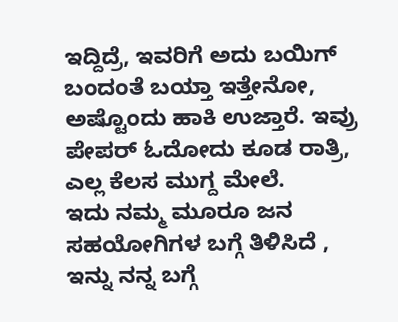ಇದ್ದಿದ್ರೆ, ಇವರಿಗೆ ಅದು ಬಯಿಗ್ ಬಂದಂತೆ ಬಯ್ತಾ ಇತ್ತೇನೋ, ಅಷ್ಟೊಂದು ಹಾಕಿ ಉಜ್ತಾರೆ. ಇವ್ರು ಪೇಪರ್ ಓದೋದು ಕೂಡ ರಾತ್ರಿ, ಎಲ್ಲ ಕೆಲಸ ಮುಗ್ದ ಮೇಲೆ.
ಇದು ನಮ್ಮ ಮೂರೂ ಜನ ಸಹಯೋಗಿಗಳ ಬಗ್ಗೆ ತಿಳಿಸಿದೆ , ಇನ್ನು ನನ್ನ ಬಗ್ಗೆ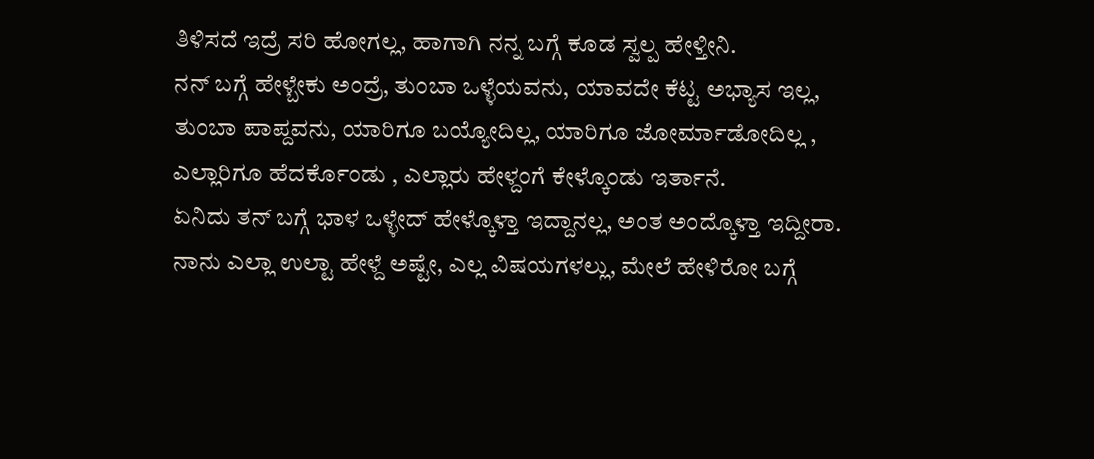ತಿಳಿಸದೆ ಇದ್ರೆ ಸರಿ ಹೋಗಲ್ಲ, ಹಾಗಾಗಿ ನನ್ನ ಬಗ್ಗೆ ಕೂಡ ಸ್ವಲ್ಪ ಹೇಳ್ತೀನಿ.
ನನ್ ಬಗ್ಗೆ ಹೇಳ್ಬೇಕು ಅಂದ್ರೆ, ತುಂಬಾ ಒಳ್ಳೆಯವನು, ಯಾವದೇ ಕೆಟ್ಟ ಅಭ್ಯಾಸ ಇಲ್ಲ, ತುಂಬಾ ಪಾಪ್ದವನು, ಯಾರಿಗೂ ಬಯ್ಯೋದಿಲ್ಲ, ಯಾರಿಗೂ ಜೋರ್ಮಾಡೋದಿಲ್ಲ , ಎಲ್ಲಾರಿಗೂ ಹೆದರ್ಕೊಂಡು , ಎಲ್ಲಾರು ಹೇಳ್ದಂಗೆ ಕೇಳ್ಕೊಂಡು ಇರ್ತಾನೆ.
ಏನಿದು ತನ್ ಬಗ್ಗೆ ಭಾಳ ಒಳ್ಳೇದ್ ಹೇಳ್ಕೊಳ್ತಾ ಇದ್ದಾನಲ್ಲ, ಅಂತ ಅಂದ್ಕೊಳ್ತಾ ಇದ್ದೀರಾ. ನಾನು ಎಲ್ಲಾ ಉಲ್ಟಾ ಹೇಳ್ದೆ ಅಷ್ಟೇ, ಎಲ್ಲ ವಿಷಯಗಳಲ್ಲು, ಮೇಲೆ ಹೇಳಿರೋ ಬಗ್ಗೆ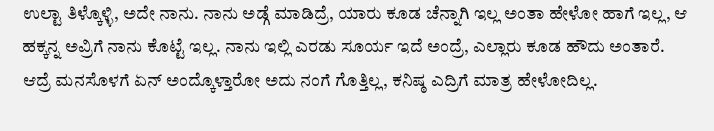ಉಲ್ಟಾ ತಿಳ್ಕೊಳ್ಳಿ, ಅದೇ ನಾನು. ನಾನು ಅಡ್ಗೆ ಮಾಡಿದ್ರೆ, ಯಾರು ಕೂಡ ಚೆನ್ನಾಗಿ ಇಲ್ಲ ಅಂತಾ ಹೇಳೋ ಹಾಗೆ ಇಲ್ಲ, ಆ ಹಕ್ಕನ್ನ ಅವ್ರಿಗೆ ನಾನು ಕೊಟ್ಟೆ ಇಲ್ಲ. ನಾನು ಇಲ್ಲಿ ಎರಡು ಸೂರ್ಯ ಇದೆ ಅಂದ್ರೆ, ಎಲ್ಲಾರು ಕೂಡ ಹೌದು ಅಂತಾರೆ. ಆದ್ರೆ ಮನಸೊಳಗೆ ಏನ್ ಅಂದ್ಕೊಳ್ತಾರೋ ಅದು ನಂಗೆ ಗೊತ್ತಿಲ್ಲ, ಕನಿಷ್ಠ ಎದ್ರಿಗೆ ಮಾತ್ರ ಹೇಳೋದಿಲ್ಲ.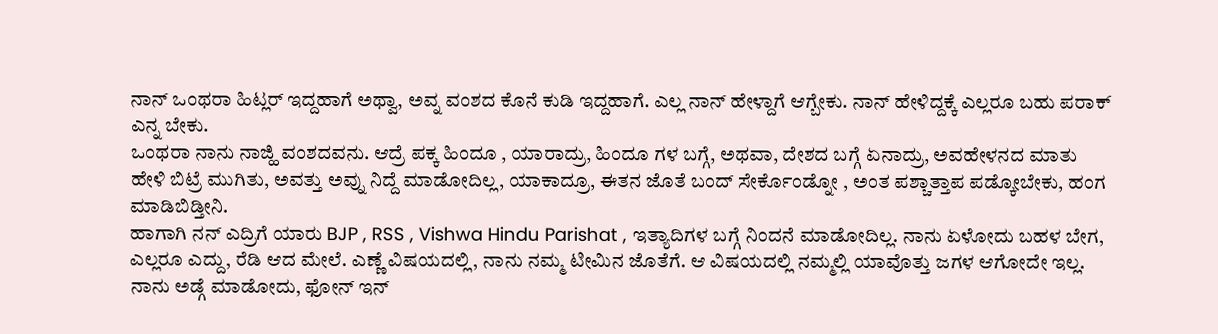ನಾನ್ ಒಂಥರಾ ಹಿಟ್ಲರ್ ಇದ್ದಹಾಗೆ ಅಥ್ವಾ, ಅವ್ನ ವಂಶದ ಕೊನೆ ಕುಡಿ ಇದ್ದಹಾಗೆ. ಎಲ್ಲ ನಾನ್ ಹೇಳ್ದಾಗೆ ಆಗ್ಬೇಕು. ನಾನ್ ಹೇಳಿದ್ದಕ್ಕೆ ಎಲ್ಲರೂ ಬಹು ಪರಾಕ್ ಎನ್ನ ಬೇಕು.
ಒಂಥರಾ ನಾನು ನಾಜ್ಹಿ ವಂಶದವನು. ಆದ್ರೆ ಪಕ್ಕ ಹಿಂದೂ , ಯಾರಾದ್ರು, ಹಿಂದೂ ಗಳ ಬಗ್ಗೆ, ಅಥವಾ, ದೇಶದ ಬಗ್ಗೆ ಏನಾದ್ರು, ಅವಹೇಳನದ ಮಾತು ಹೇಳಿ ಬಿಟ್ರೆ ಮುಗಿತು, ಅವತ್ತು ಅವ್ನು ನಿದ್ದೆ ಮಾಡೋದಿಲ್ಲ, ಯಾಕಾದ್ರೂ, ಈತನ ಜೊತೆ ಬಂದ್ ಸೇರ್ಕೊಂಡ್ನೋ , ಅಂತ ಪಶ್ಚಾತ್ತಾಪ ಪಡ್ಕೋಬೇಕು, ಹಂಗ ಮಾಡಿಬಿಡ್ತೀನಿ.
ಹಾಗಾಗಿ ನನ್ ಎದ್ರಿಗೆ ಯಾರು BJP , RSS , Vishwa Hindu Parishat , ಇತ್ಯಾದಿಗಳ ಬಗ್ಗೆ ನಿಂದನೆ ಮಾಡೋದಿಲ್ಲ. ನಾನು ಏಳೋದು ಬಹಳ ಬೇಗ, ಎಲ್ಲರೂ ಎದ್ದು, ರೆಡಿ ಆದ ಮೇಲೆ. ಎಣ್ಣೆ ವಿಷಯದಲ್ಲಿ, ನಾನು ನಮ್ಮ ಟೀಮಿನ ಜೊತೆಗೆ. ಆ ವಿಷಯದಲ್ಲಿ ನಮ್ಮಲ್ಲಿ ಯಾವೊತ್ತು ಜಗಳ ಆಗೋದೇ ಇಲ್ಲ.
ನಾನು ಅಡ್ಗೆ ಮಾಡೋದು, ಫೋನ್ ಇನ್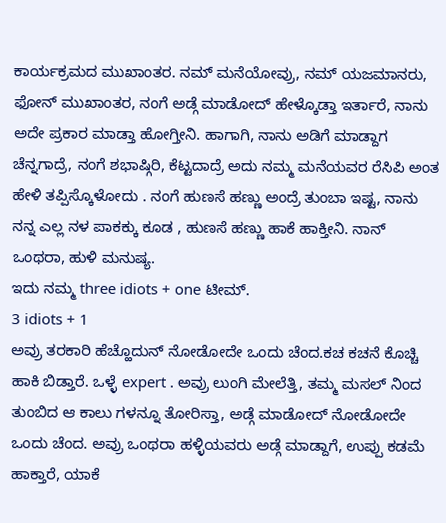ಕಾರ್ಯಕ್ರಮದ ಮುಖಾಂತರ. ನಮ್ ಮನೆಯೋವ್ರು, ನಮ್ ಯಜಮಾನರು, ಫೋನ್ ಮುಖಾಂತರ, ನಂಗೆ ಅಡ್ಗೆ ಮಾಡೋದ್ ಹೇಳ್ಕೊಡ್ತಾ ಇರ್ತಾರೆ, ನಾನು ಅದೇ ಪ್ರಕಾರ ಮಾಡ್ತಾ ಹೋಗ್ತೀನಿ. ಹಾಗಾಗಿ, ನಾನು ಅಡಿಗೆ ಮಾಡ್ದಾಗ ಚೆನ್ನಗಾದ್ರೆ, ನಂಗೆ ಶಭಾಷ್ಗಿರಿ, ಕೆಟ್ಟದಾದ್ರೆ ಅದು ನಮ್ಮ ಮನೆಯವರ ರೆಸಿಪಿ ಅಂತ ಹೇಳಿ ತಪ್ಪಿಸ್ಕೊಳೋದು . ನಂಗೆ ಹುಣಸೆ ಹಣ್ಣು ಅಂದ್ರೆ ತುಂಬಾ ಇಷ್ಟ, ನಾನು ನನ್ನ ಎಲ್ಲ ನಳ ಪಾಕಕ್ಕು ಕೂಡ , ಹುಣಸೆ ಹಣ್ಣು ಹಾಕೆ ಹಾಕ್ತೀನಿ. ನಾನ್ ಒಂಥರಾ, ಹುಳಿ ಮನುಷ್ಯ.
ಇದು ನಮ್ಮ three idiots + one ಟೀಮ್.
3 idiots + 1
ಅವ್ರು ತರಕಾರಿ ಹೆಚ್ಹೊದುನ್ ನೋಡೋದೇ ಒಂದು ಚೆಂದ.ಕಚ ಕಚನೆ ಕೊಚ್ಚಿ ಹಾಕಿ ಬಿಡ್ತಾರೆ. ಒಳ್ಳೆ expert . ಅವ್ರು ಲುಂಗಿ ಮೇಲೆತ್ತಿ, ತಮ್ಮ ಮಸಲ್ ನಿಂದ ತುಂಬಿದ ಆ ಕಾಲು ಗಳನ್ನೂ ತೋರಿಸ್ತಾ, ಅಡ್ಗೆ ಮಾಡೋದ್ ನೋಡೋದೇ ಒಂದು ಚೆಂದ. ಅವ್ರು ಒಂಥರಾ ಹಳ್ಳಿಯವರು ಅಡ್ಗೆ ಮಾಡ್ದಾಗೆ, ಉಪ್ಪು ಕಡಮೆ ಹಾಕ್ತಾರೆ, ಯಾಕೆ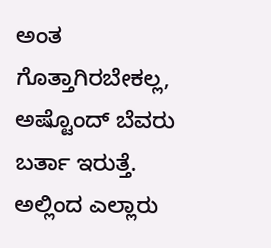ಅಂತ ಗೊತ್ತಾಗಿರಬೇಕಲ್ಲ, ಅಷ್ಟೊಂದ್ ಬೆವರು ಬರ್ತಾ ಇರುತ್ತೆ.
ಅಲ್ಲಿಂದ ಎಲ್ಲಾರು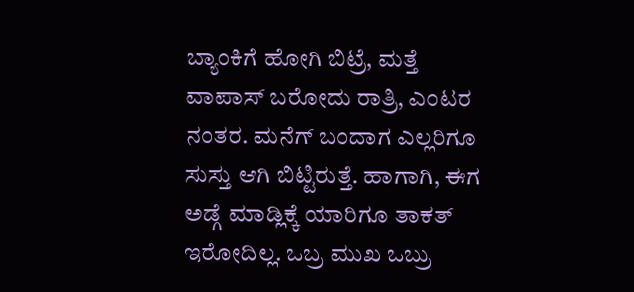ಬ್ಯಾಂಕಿಗೆ ಹೋಗಿ ಬಿಟ್ರೆ, ಮತ್ತೆ ವಾಪಾಸ್ ಬರೋದು ರಾತ್ರಿ, ಎಂಟರ ನಂತರ. ಮನೆಗ್ ಬಂದಾಗ ಎಲ್ಲರಿಗೂ ಸುಸ್ತು ಆಗಿ ಬಿಟ್ಟಿರುತ್ತೆ. ಹಾಗಾಗಿ, ಈಗ ಅಡ್ಗೆ ಮಾಡ್ಲಿಕ್ಕೆ ಯಾರಿಗೂ ತಾಕತ್ ಇರೋದಿಲ್ಲ. ಒಬ್ರ ಮುಖ ಒಬ್ರು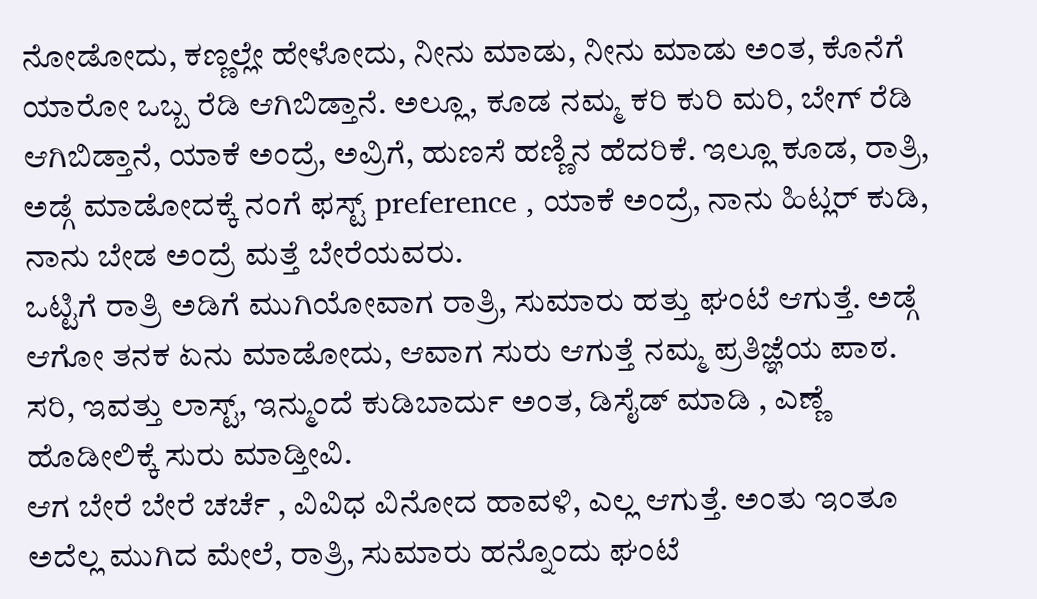ನೋಡೋದು, ಕಣ್ಣಲ್ಲೇ ಹೇಳೋದು, ನೀನು ಮಾಡು, ನೀನು ಮಾಡು ಅಂತ, ಕೊನೆಗೆ ಯಾರೋ ಒಬ್ಬ ರೆಡಿ ಆಗಿಬಿಡ್ತಾನೆ. ಅಲ್ಲೂ, ಕೂಡ ನಮ್ಮ ಕರಿ ಕುರಿ ಮರಿ, ಬೇಗ್ ರೆಡಿ ಆಗಿಬಿಡ್ತಾನೆ, ಯಾಕೆ ಅಂದ್ರೆ, ಅವ್ರಿಗೆ, ಹುಣಸೆ ಹಣ್ಣಿನ ಹೆದರಿಕೆ. ಇಲ್ಲೂ ಕೂಡ, ರಾತ್ರಿ, ಅಡ್ಗೆ ಮಾಡೋದಕ್ಕೆ ನಂಗೆ ಫಸ್ಟ್ preference , ಯಾಕೆ ಅಂದ್ರೆ, ನಾನು ಹಿಟ್ಲರ್ ಕುಡಿ, ನಾನು ಬೇಡ ಅಂದ್ರೆ ಮತ್ತೆ ಬೇರೆಯವರು.
ಒಟ್ಟಿಗೆ ರಾತ್ರಿ ಅಡಿಗೆ ಮುಗಿಯೋವಾಗ ರಾತ್ರಿ, ಸುಮಾರು ಹತ್ತು ಘಂಟೆ ಆಗುತ್ತೆ. ಅಡ್ಗೆ ಆಗೋ ತನಕ ಏನು ಮಾಡೋದು, ಆವಾಗ ಸುರು ಆಗುತ್ತೆ ನಮ್ಮ ಪ್ರತಿಜ್ಞೆಯ ಪಾಠ. ಸರಿ, ಇವತ್ತು ಲಾಸ್ಟ್, ಇನ್ಮುಂದೆ ಕುಡಿಬಾರ್ದು ಅಂತ, ಡಿಸೈಡ್ ಮಾಡಿ , ಎಣ್ಣೆ ಹೊಡೀಲಿಕ್ಕೆ ಸುರು ಮಾಡ್ತೀವಿ.
ಆಗ ಬೇರೆ ಬೇರೆ ಚರ್ಚೆ , ವಿವಿಧ ವಿನೋದ ಹಾವಳಿ, ಎಲ್ಲ ಆಗುತ್ತೆ. ಅಂತು ಇಂತೂ ಅದೆಲ್ಲ ಮುಗಿದ ಮೇಲೆ, ರಾತ್ರಿ, ಸುಮಾರು ಹನ್ನೊಂದು ಘಂಟೆ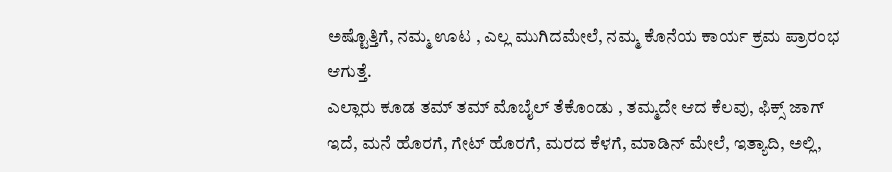ಅಷ್ಟೊತ್ತಿಗೆ, ನಮ್ಮ ಊಟ , ಎಲ್ಲ ಮುಗಿದಮೇಲೆ, ನಮ್ಮ ಕೊನೆಯ ಕಾರ್ಯ ಕ್ರಮ ಪ್ರಾರಂಭ ಆಗುತ್ತೆ.
ಎಲ್ಲಾರು ಕೂಡ ತಮ್ ತಮ್ ಮೊಬೈಲ್ ತೆಕೊಂಡು , ತಮ್ಮದೇ ಆದ ಕೆಲವು, ಫಿಕ್ಸ್ ಜಾಗ್ ಇದೆ, ಮನೆ ಹೊರಗೆ, ಗೇಟ್ ಹೊರಗೆ, ಮರದ ಕೆಳಗೆ, ಮಾಡಿನ್ ಮೇಲೆ, ಇತ್ಯಾದಿ, ಅಲ್ಲಿ,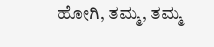ಹೋಗಿ, ತಮ್ಮ, ತಮ್ಮ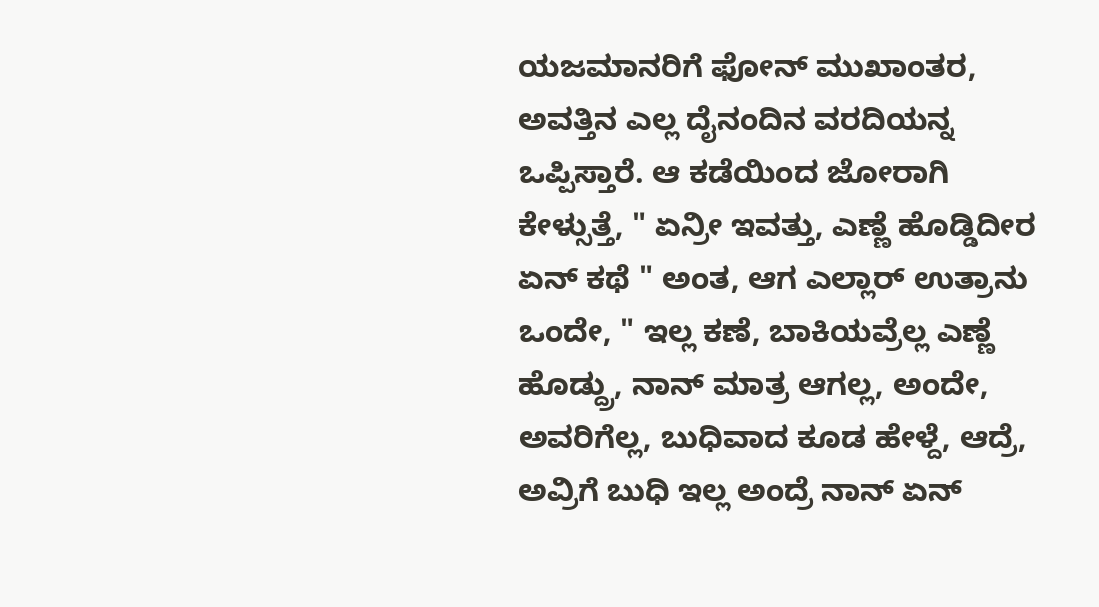ಯಜಮಾನರಿಗೆ ಫೋನ್ ಮುಖಾಂತರ, ಅವತ್ತಿನ ಎಲ್ಲ ದೈನಂದಿನ ವರದಿಯನ್ನ ಒಪ್ಪಿಸ್ತಾರೆ. ಆ ಕಡೆಯಿಂದ ಜೋರಾಗಿ ಕೇಳ್ಸುತ್ತೆ, " ಏನ್ರೀ ಇವತ್ತು, ಎಣ್ಣೆ ಹೊಡ್ಡಿದೀರ ಏನ್ ಕಥೆ " ಅಂತ, ಆಗ ಎಲ್ಲಾರ್ ಉತ್ರಾನು ಒಂದೇ, " ಇಲ್ಲ ಕಣೆ, ಬಾಕಿಯವ್ರೆಲ್ಲ ಎಣ್ಣೆ ಹೊಡ್ದ್ರು, ನಾನ್ ಮಾತ್ರ ಆಗಲ್ಲ, ಅಂದೇ, ಅವರಿಗೆಲ್ಲ, ಬುಧಿವಾದ ಕೂಡ ಹೇಳ್ದೆ, ಆದ್ರೆ, ಅವ್ರಿಗೆ ಬುಧಿ ಇಲ್ಲ ಅಂದ್ರೆ ನಾನ್ ಏನ್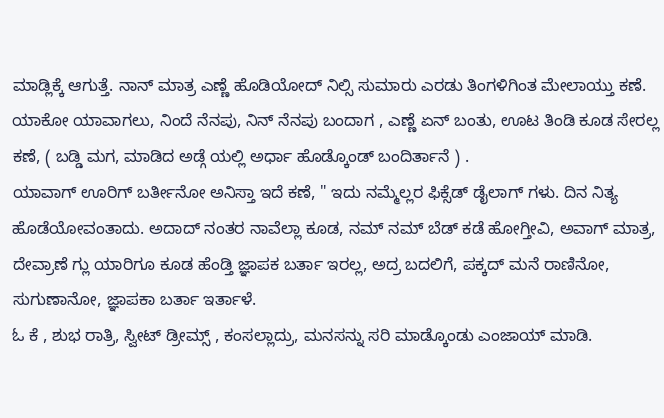ಮಾಡ್ಲಿಕ್ಕೆ ಆಗುತ್ತೆ. ನಾನ್ ಮಾತ್ರ ಎಣ್ಣೆ ಹೊಡಿಯೋದ್ ನಿಲ್ಸಿ ಸುಮಾರು ಎರಡು ತಿಂಗಳಿಗಿಂತ ಮೇಲಾಯ್ತು ಕಣೆ. ಯಾಕೋ ಯಾವಾಗಲು, ನಿಂದೆ ನೆನಪು, ನಿನ್ ನೆನಪು ಬಂದಾಗ , ಎಣ್ಣೆ ಏನ್ ಬಂತು, ಊಟ ತಿಂಡಿ ಕೂಡ ಸೇರಲ್ಲ ಕಣೆ, ( ಬಡ್ಡಿ ಮಗ, ಮಾಡಿದ ಅಡ್ಗೆ ಯಲ್ಲಿ ಅರ್ಧಾ ಹೊಡ್ಕೊಂಡ್ ಬಂದಿರ್ತಾನೆ ) .
ಯಾವಾಗ್ ಊರಿಗ್ ಬರ್ತೀನೋ ಅನಿಸ್ತಾ ಇದೆ ಕಣೆ, " ಇದು ನಮ್ಮೆಲ್ಲರ ಫಿಕ್ಸೆಡ್ ಡೈಲಾಗ್ ಗಳು. ದಿನ ನಿತ್ಯ ಹೊಡೆಯೋವಂತಾದು. ಅದಾದ್ ನಂತರ ನಾವೆಲ್ಲಾ ಕೂಡ, ನಮ್ ನಮ್ ಬೆಡ್ ಕಡೆ ಹೋಗ್ತೀವಿ, ಅವಾಗ್ ಮಾತ್ರ, ದೇವ್ರಾಣೆ ಗ್ಲು ಯಾರಿಗೂ ಕೂಡ ಹೆಂಡ್ತಿ ಜ್ಞಾಪಕ ಬರ್ತಾ ಇರಲ್ಲ, ಅದ್ರ ಬದಲಿಗೆ, ಪಕ್ಕದ್ ಮನೆ ರಾಣಿನೋ, ಸುಗುಣಾನೋ, ಜ್ಞಾಪಕಾ ಬರ್ತಾ ಇರ್ತಾಳೆ.
ಓ ಕೆ , ಶುಭ ರಾತ್ರಿ, ಸ್ವೀಟ್ ಡ್ರೀಮ್ಸ್ , ಕಂಸಲ್ಲಾದ್ರು, ಮನಸನ್ನು ಸರಿ ಮಾಡ್ಕೊಂಡು ಎಂಜಾಯ್ ಮಾಡಿ.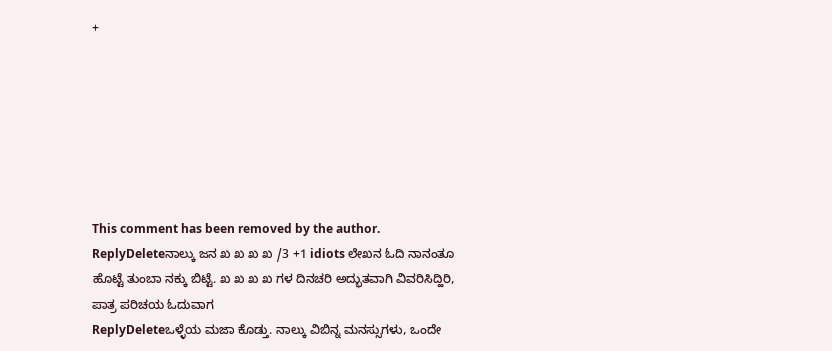+







This comment has been removed by the author.
ReplyDeleteನಾಲ್ಕು ಜನ ಖ ಖ ಖ ಖ /3 +1 idiots ಲೇಖನ ಓದಿ ನಾನಂತೂ ಹೊಟ್ಟೆ ತುಂಬಾ ನಕ್ಕು ಬಿಟ್ಟೆ. ಖ ಖ ಖ ಖ ಗಳ ದಿನಚರಿ ಅದ್ಭುತವಾಗಿ ವಿವರಿಸಿದ್ಹಿರಿ, ಪಾತ್ರ ಪರಿಚಯ ಓದುವಾಗ
ReplyDeleteಒಳ್ಳೆಯ ಮಜಾ ಕೊಡ್ತು. ನಾಲ್ಕು ವಿಬಿನ್ನ ಮನಸ್ಸುಗಳು, ಒಂದೇ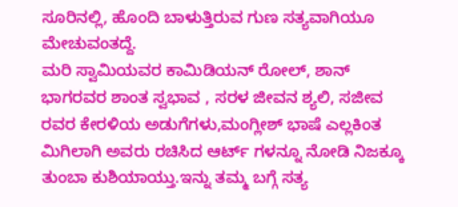ಸೂರಿನಲ್ಲಿ, ಹೊಂದಿ ಬಾಳುತ್ತಿರುವ ಗುಣ ಸತ್ಯವಾಗಿಯೂ ಮೇಚುವಂತದ್ದೆ.
ಮರಿ ಸ್ವಾಮಿಯವರ ಕಾಮಿಡಿಯನ್ ರೋಲ್, ಶಾನ್ ಭಾಗರವರ ಶಾಂತ ಸ್ವಭಾವ , ಸರಳ ಜೀವನ ಶ್ಯಲಿ, ಸಜೀವ ರವರ ಕೇರಳಿಯ ಅಡುಗೆಗಳು,ಮಂಗ್ಲೀಶ್ ಭಾಷೆ ಎಲ್ಲಕಿಂತ
ಮಿಗಿಲಾಗಿ ಅವರು ರಚಿಸಿದ ಆರ್ಟ್ ಗಳನ್ನೂ ನೋಡಿ ನಿಜಕ್ಕೂ ತುಂಬಾ ಕುಶಿಯಾಯ್ತು.ಇನ್ನು ತಮ್ಮ ಬಗ್ಗೆ ಸತ್ಯ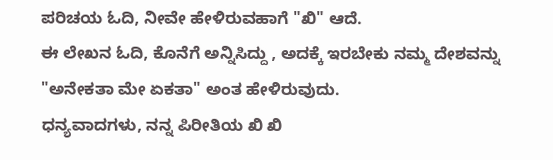ಪರಿಚಯ ಓದಿ, ನೀವೇ ಹೇಳಿರುವಹಾಗೆ "ಖಿ" ಆದೆ.
ಈ ಲೇಖನ ಓದಿ, ಕೊನೆಗೆ ಅನ್ನಿಸಿದ್ದು , ಅದಕ್ಕೆ ಇರಬೇಕು ನಮ್ಮ ದೇಶವನ್ನು "ಅನೇಕತಾ ಮೇ ಏಕತಾ" ಅಂತ ಹೇಳಿರುವುದು.
ಧನ್ಯವಾದಗಳು, ನನ್ನ ಪಿರೀತಿಯ ಖಿ ಖಿ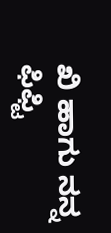ಖಿ ಹಾಗು ನನ್ನ ಫಿಫ್ಟಿ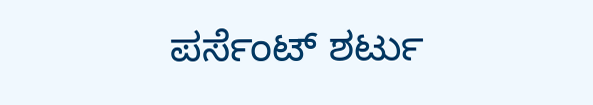ಪರ್ಸೆಂಟ್ ಶರ್ಟು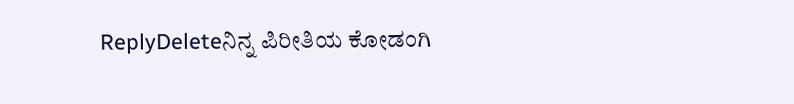ReplyDeleteನಿನ್ನ ಪಿರೀತಿಯ ಕೋಡಂಗಿ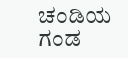ಚಂಡಿಯ ಗಂಡ